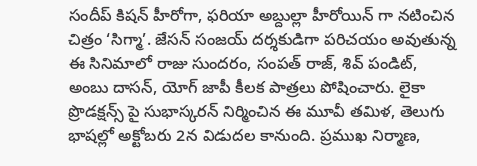సందీప్ కిషన్ హీరోగా, ఫరియా అబ్దుల్లా హీరోయిన్ గా నటించిన చిత్రం ‘సిగ్మా’. జేసన్ సంజయ్ దర్శకుడిగా పరిచయం అవుతున్న ఈ సినిమాలో రాజు సుందరం, సంపత్ రాజ్, శివ్ పండిట్, అంబు దాసన్, యోగ్ జాపీ కీలక పాత్రలు పోషించారు. లైకా ప్రొడక్షన్స్ పై సుభాస్కరన్ నిర్మించిన ఈ మూవీ తమిళ, తెలుగు భాషల్లో అక్టోబరు 2న విడుదల కానుంది. ప్రముఖ నిర్మాణ,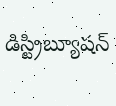డిస్ట్రిబ్యూషన్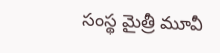సంస్థ మైత్రీ మూవీ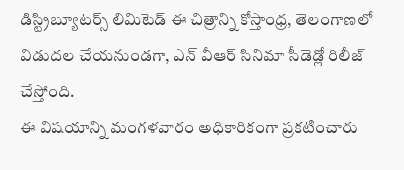డిస్ట్రిబ్యూటర్స్ లిమిటెడ్ ఈ చిత్రాన్ని కోస్తాంధ్ర, తెలంగాణలో విడుదల చేయనుండగా, ఎన్ వీఆర్ సినిమా సీడెడ్లో రిలీజ్ చేస్తోంది.
ఈ విషయాన్ని మంగళవారం అధికారికంగా ప్రకటించారు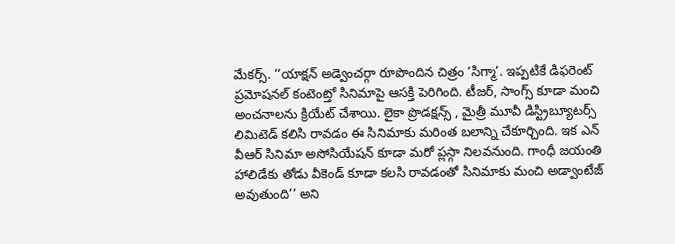మేకర్స్. ‘‘యాక్షన్ అడ్వెంచర్గా రూపొందిన చిత్రం ‘సిగ్మా’. ఇప్పటికే డిఫరెంట్ ప్రమోషనల్ కంటెంట్తో సినిమాపై ఆసక్తి పెరిగింది. టీజర్, సాంగ్స్ కూడా మంచి అంచనాలను క్రియేట్ చేశాయి. లైకా ప్రొడక్షన్స్ , మైత్రీ మూవీ డిస్ట్రిబ్యూటర్స్ లిమిటెడ్ కలిసి రావడం ఈ సినిమాకు మరింత బలాన్ని చేకూర్చింది. ఇక ఎన్ వీఆర్ సినిమా అసోసియేషన్ కూడా మరో ప్లస్గా నిలవనుంది. గాంధీ జయంతి హాలిడేకు తోడు వీకెండ్ కూడా కలసి రావడంతో సినిమాకు మంచి అడ్వాంటేజ్ అవుతుంది’’ అని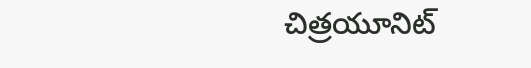చిత్రయూనిట్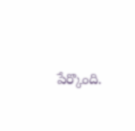పేర్కొంది.